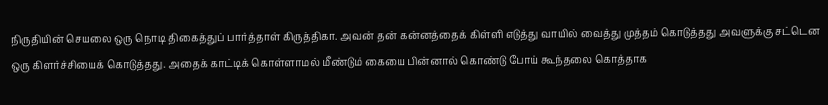நிருதியின் செயலை ஒரு நொடி திகைத்துப் பார்த்தாள் கிருத்திகா. அவன் தன் கன்னத்தைக் கிள்ளி எடுத்து வாயில் வைத்து முத்தம் கொடுத்தது அவளுக்கு சட்டென ஒரு கிளர்ச்சியைக் கொடுத்தது. அதைக் காட்டிக் கொள்ளாமல் மீண்டும் கையை பின்னால் கொண்டு போய் கூந்தலை கொத்தாக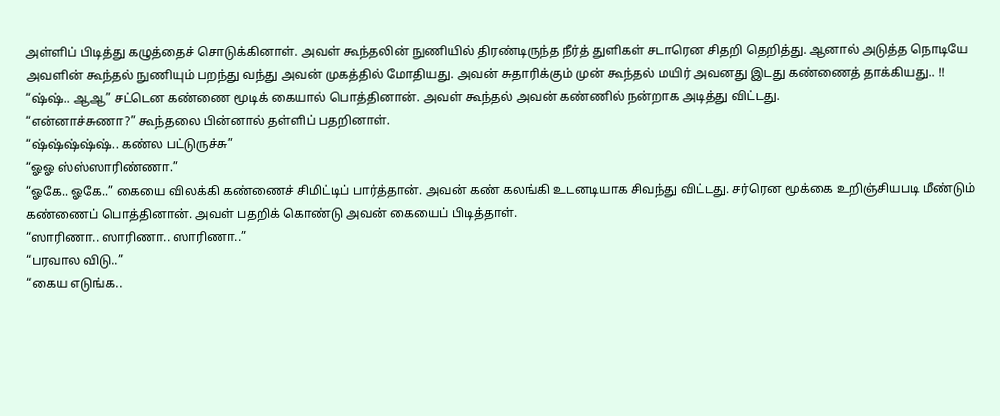அள்ளிப் பிடித்து கழுத்தைச் சொடுக்கினாள். அவள் கூந்தலின் நுணியில் திரண்டிருந்த நீர்த் துளிகள் சடாரென சிதறி தெறித்து. ஆனால் அடுத்த நொடியே அவளின் கூந்தல் நுணியும் பறந்து வந்து அவன் முகத்தில் மோதியது. அவன் சுதாரிக்கும் முன் கூந்தல் மயிர் அவனது இடது கண்ணைத் தாக்கியது.. !!
“ஷ்ஷ்.. ஆஆ” சட்டென கண்ணை மூடிக் கையால் பொத்தினான். அவள் கூந்தல் அவன் கண்ணில் நன்றாக அடித்து விட்டது.
“என்னாச்சுணா?” கூந்தலை பின்னால் தள்ளிப் பதறினாள்.
“ஷ்ஷ்ஷ்ஷ்ஷ்.. கண்ல பட்டுருச்சு”
“ஓஓ ஸ்ஸ்ஸாரிண்ணா.”
“ஓகே.. ஓகே..” கையை விலக்கி கண்ணைச் சிமிட்டிப் பார்த்தான். அவன் கண் கலங்கி உடனடியாக சிவந்து விட்டது. சர்ரென மூக்கை உறிஞ்சியபடி மீண்டும் கண்ணைப் பொத்தினான். அவள் பதறிக் கொண்டு அவன் கையைப் பிடித்தாள்.
“ஸாரிணா.. ஸாரிணா.. ஸாரிணா..”
“பரவால விடு..”
“கைய எடுங்க..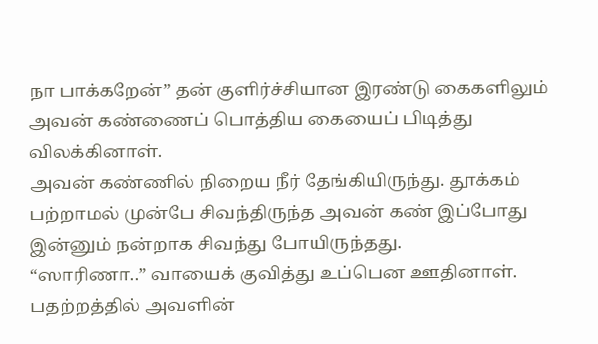நா பாக்கறேன்” தன் குளிர்ச்சியான இரண்டு கைகளிலும் அவன் கண்ணைப் பொத்திய கையைப் பிடித்து விலக்கினாள்.
அவன் கண்ணில் நிறைய நீர் தேங்கியிருந்து. தூக்கம் பற்றாமல் முன்பே சிவந்திருந்த அவன் கண் இப்போது இன்னும் நன்றாக சிவந்து போயிருந்தது.
“ஸாரிணா..” வாயைக் குவித்து உப்பென ஊதினாள். பதற்றத்தில் அவளின்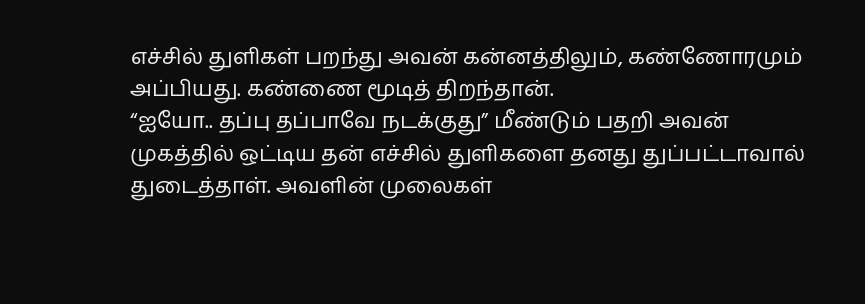எச்சில் துளிகள் பறந்து அவன் கன்னத்திலும், கண்ணோரமும் அப்பியது. கண்ணை மூடித் திறந்தான்.
“ஐயோ.. தப்பு தப்பாவே நடக்குது” மீண்டும் பதறி அவன் முகத்தில் ஒட்டிய தன் எச்சில் துளிகளை தனது துப்பட்டாவால் துடைத்தாள். அவளின் முலைகள்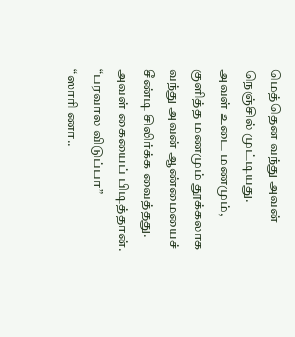மெத்தென வந்து அவன் நெஞ்சில் முட்டியது.
அவள் உடை மணமும், குளித்த மணமும் தூக்கலாக வந்து அவன் ஆண்மையைச் சீண்டி சிலிர்க்க வைத்தது. அவள் கையைப் பிடித்தான்.
“பரவால விடுப்பா”
“ஸாரி ணா..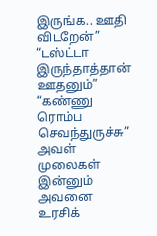இருங்க.. ஊதி விடறேன்”
“டஸ்ட்டா இருந்தாத்தான் ஊதனும்”
“கண்ணு ரொம்ப செவந்துருச்சு” அவள் முலைகள் இன்னும் அவனை உரசிக்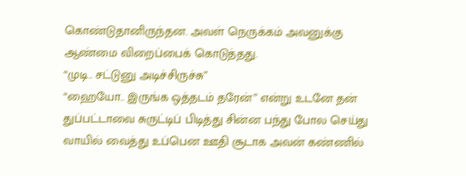கொண்டுதானிருந்தன. அவள் நெருக்கம் அவனுக்கு ஆண்மை விறைப்பைக் கொடுத்தது.
“முடி.. சட்டுனு அடிச்சிருச்சு”
“ஹையோ.. இருங்க ஒத்தடம் தரேன்” என்று உடனே தன் துப்பட்டாவை சுருட்டிப் பிடித்து சின்ன பந்து போல செய்து வாயில் வைத்து உப்பென ஊதி சூடாக அவன் கண்ணில்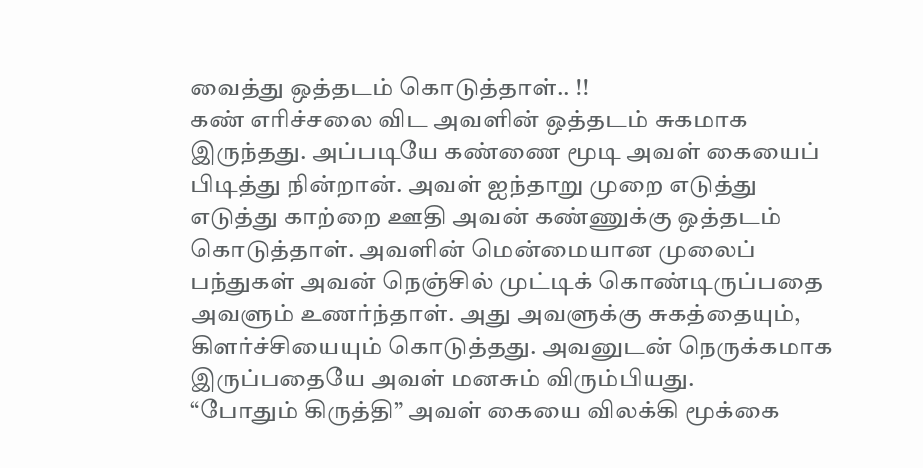வைத்து ஒத்தடம் கொடுத்தாள்.. !!
கண் எரிச்சலை விட அவளின் ஒத்தடம் சுகமாக இருந்தது. அப்படியே கண்ணை மூடி அவள் கையைப் பிடித்து நின்றான். அவள் ஐந்தாறு முறை எடுத்து எடுத்து காற்றை ஊதி அவன் கண்ணுக்கு ஒத்தடம் கொடுத்தாள். அவளின் மென்மையான முலைப் பந்துகள் அவன் நெஞ்சில் முட்டிக் கொண்டிருப்பதை அவளும் உணர்ந்தாள். அது அவளுக்கு சுகத்தையும், கிளர்ச்சியையும் கொடுத்தது. அவனுடன் நெருக்கமாக இருப்பதையே அவள் மனசும் விரும்பியது.
“போதும் கிருத்தி” அவள் கையை விலக்கி மூக்கை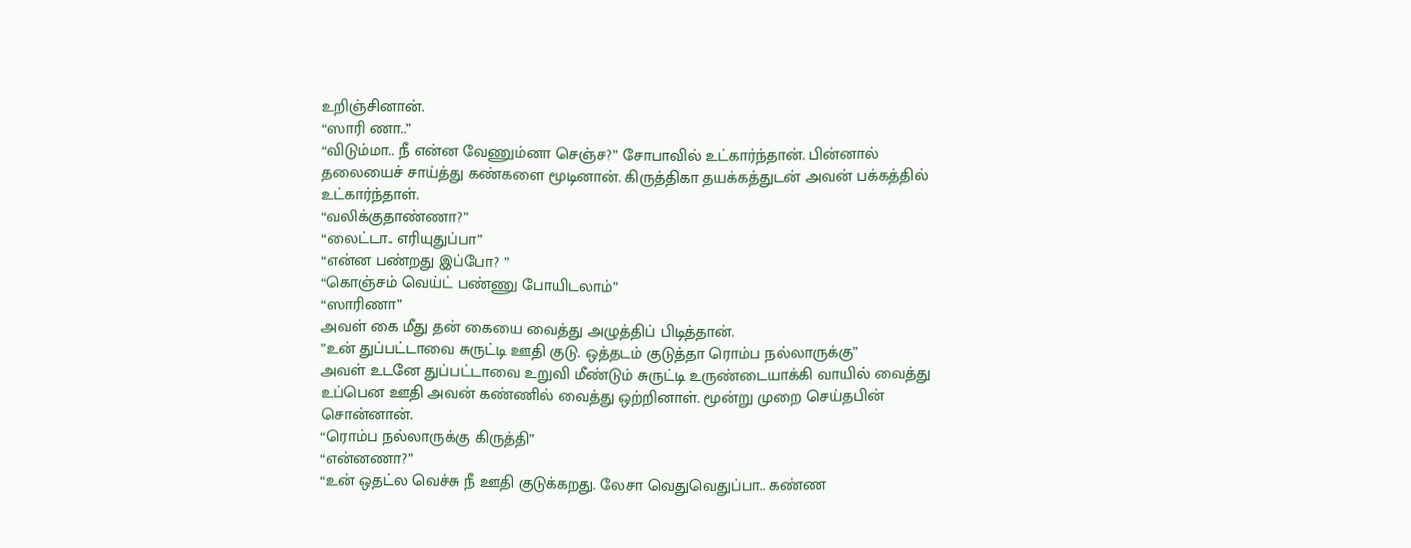உறிஞ்சினான்.
“ஸாரி ணா..”
“விடும்மா.. நீ என்ன வேணும்னா செஞ்ச?” சோபாவில் உட்கார்ந்தான். பின்னால் தலையைச் சாய்த்து கண்களை மூடினான். கிருத்திகா தயக்கத்துடன் அவன் பக்கத்தில் உட்கார்ந்தாள்.
“வலிக்குதாண்ணா?”
“லைட்டா.. எரியுதுப்பா”
“என்ன பண்றது இப்போ? ”
“கொஞ்சம் வெய்ட் பண்ணு போயிடலாம்”
“ஸாரிணா”
அவள் கை மீது தன் கையை வைத்து அழுத்திப் பிடித்தான்.
”உன் துப்பட்டாவை சுருட்டி ஊதி குடு. ஒத்தடம் குடுத்தா ரொம்ப நல்லாருக்கு”
அவள் உடனே துப்பட்டாவை உறுவி மீண்டும் சுருட்டி உருண்டையாக்கி வாயில் வைத்து உப்பென ஊதி அவன் கண்ணில் வைத்து ஒற்றினாள். மூன்று முறை செய்தபின் சொன்னான்.
“ரொம்ப நல்லாருக்கு கிருத்தி”
“என்னணா?”
“உன் ஒதட்ல வெச்சு நீ ஊதி குடுக்கறது. லேசா வெதுவெதுப்பா.. கண்ண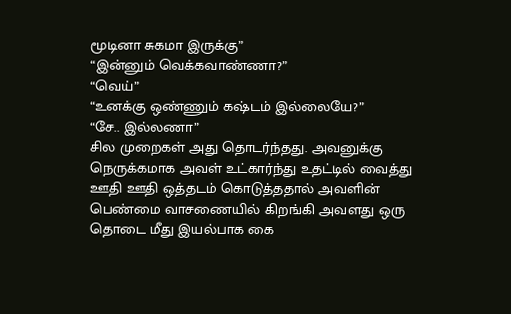மூடினா சுகமா இருக்கு”
“இன்னும் வெக்கவாண்ணா?”
“வெய்”
“உனக்கு ஒண்ணும் கஷ்டம் இல்லையே?”
“சே.. இல்லணா”
சில முறைகள் அது தொடர்ந்தது. அவனுக்கு நெருக்கமாக அவள் உட்கார்ந்து உதட்டில் வைத்து ஊதி ஊதி ஒத்தடம் கொடுத்ததால் அவளின் பெண்மை வாசணையில் கிறங்கி அவளது ஒரு தொடை மீது இயல்பாக கை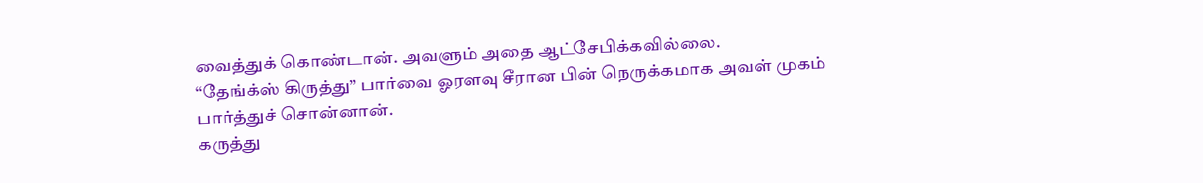வைத்துக் கொண்டான். அவளும் அதை ஆட்சேபிக்கவில்லை.
“தேங்க்ஸ் கிருத்து” பார்வை ஓரளவு சீரான பின் நெருக்கமாக அவள் முகம் பார்த்துச் சொன்னான்.
கருத்து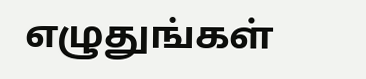எழுதுங்கள்